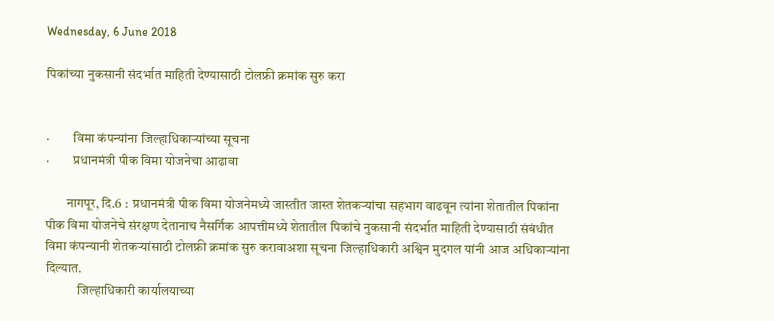Wednesday, 6 June 2018

पिकांच्या नुकसानी संदर्भात माहिती देण्यासाठी टोलफ्री क्रमांक सुरु करा


·         विमा कंपन्यांना जिल्हाधिकाऱ्यांच्या सूचना
·         प्रधानमंत्री पीक विमा योजनेचा आढावा

        नागपूर, दि.6 :  प्रधानमंत्री पीक विमा योजनेमध्ये जास्तीत जास्त शेतकऱ्यांचा सहभाग वाढवून त्यांना शेतातील पिकांना पीक विमा योजनेचे संरक्षण देतानाच नैसर्गिक आपत्तीमध्ये शेतातील पिकांचे नुकसानी संदर्भात माहिती देण्यासाठी संबंधीत विमा कंपन्यानी शेतकऱ्यांसाठी टोलफ्री क्रमांक सुरु करावाअशा सूचना जिल्हाधिकारी अश्विन मुदगल यांनी आज अधिकाऱ्यांना दिल्यात.
            जिल्हाधिकारी कार्यालयाच्या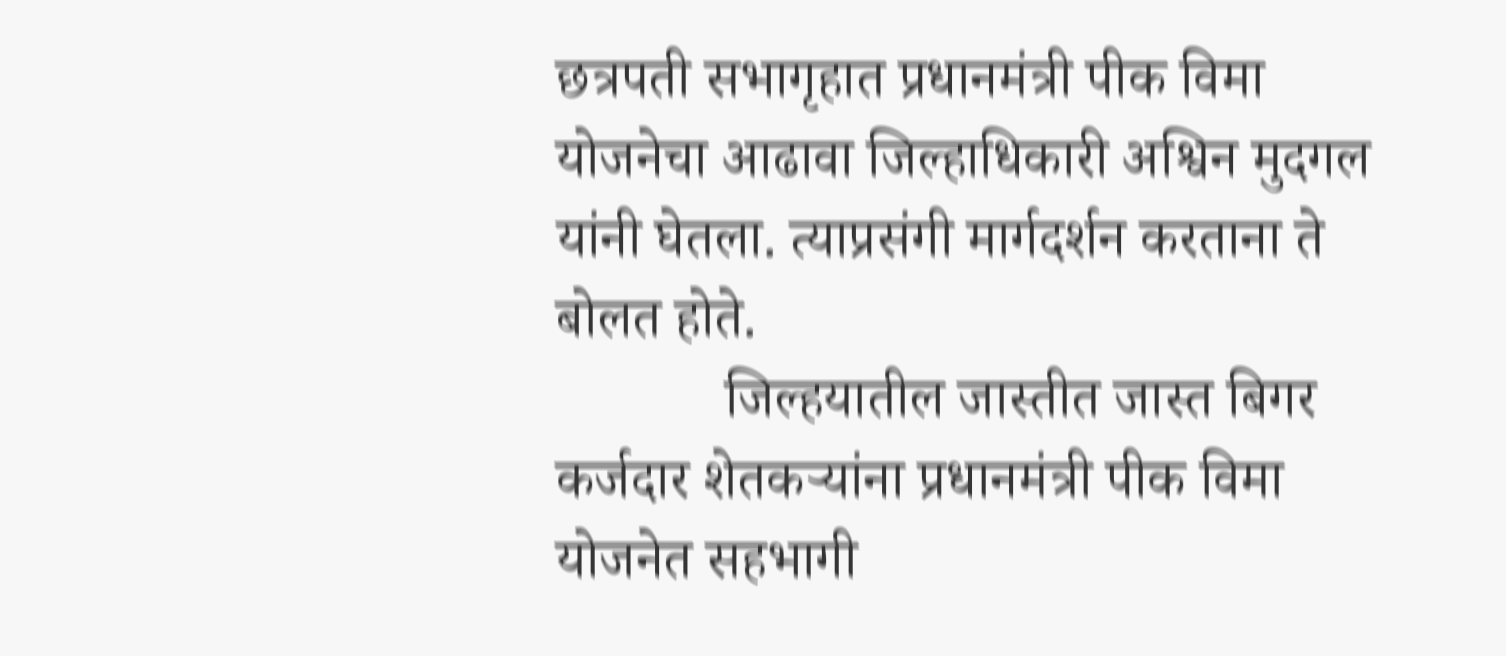छत्रपती सभागृहात प्रधानमंत्री पीक विमा योजनेचा आढावा जिल्हाधिकारी अश्विन मुदगल यांनी घेतला. त्याप्रसंगी मार्गदर्शन करताना ते बोलत होते.
            जिल्हयातील जास्तीत जास्त बिगर कर्जदार शेतकऱ्यांना प्रधानमंत्री पीक विमा योजनेत सहभागी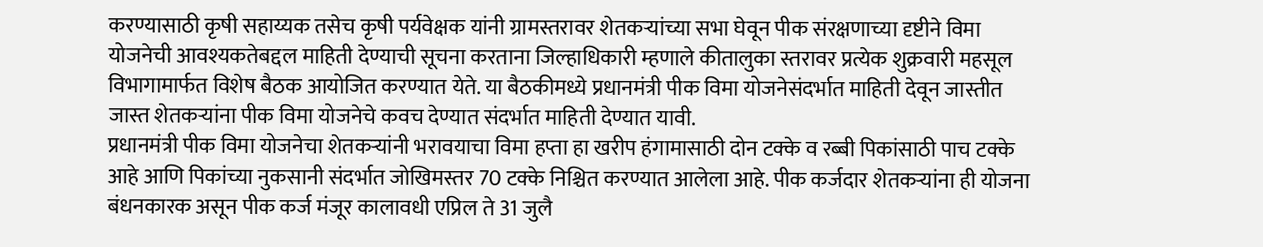करण्यासाठी कृषी सहाय्यक तसेच कृषी पर्यवेक्षक यांनी ग्रामस्तरावर शेतकऱ्यांच्या सभा घेवून पीक संरक्षणाच्या दृष्टीने विमा योजनेची आवश्यकतेबद्दल माहिती देण्याची सूचना करताना जिल्हाधिकारी म्हणाले कीतालुका स्तरावर प्रत्येक शुक्रवारी महसूल विभागामार्फत विशेष बैठक आयोजित करण्यात येते. या बैठकीमध्ये प्रधानमंत्री पीक विमा योजनेसंदर्भात माहिती देवून जास्तीत जास्त शेतकऱ्यांना पीक विमा योजनेचे कवच देण्यात संदर्भात माहिती देण्यात यावी.
प्रधानमंत्री पीक विमा योजनेचा शेतकऱ्यांनी भरावयाचा विमा हप्ता हा खरीप हंगामासाठी दोन टक्के व रब्बी पिकांसाठी पाच टक्के आहे आणि पिकांच्या नुकसानी संदर्भात जोखिमस्तर 70 टक्के निश्चित करण्यात आलेला आहे. पीक कर्जदार शेतकऱ्यांना ही योजना बंधनकारक असून पीक कर्ज मंजूर कालावधी एप्रिल ते 31 जुलै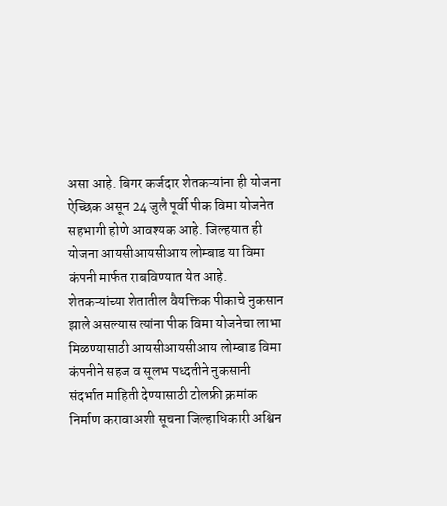असा आहे. बिगर कर्जदार शेतकऱ्यांना ही योजना ऐच्छिक असून 24 जुलै पूर्वी पीक विमा योजनेत सहभागी होणे आवश्यक आहे. जिल्हयात ही योजना आयसीआयसीआय लोम्बाड या विमा कंपनी मार्फत राबविण्यात येत आहे.
शेतकऱ्यांच्या शेतातील वैयक्तिक पीकाचे नुकसान झाले असल्यास त्यांना पीक विमा योजनेचा लाभा मिळण्यासाठी आयसीआयसीआय लोम्बाड विमा कंपनीने सहज व सूलभ पध्दतीने नुकसानी संदर्भात माहिती देण्यासाठी टोलफ्री क्रमांक निर्माण करावाअशी सूचना जिल्हाधिकारी अश्विन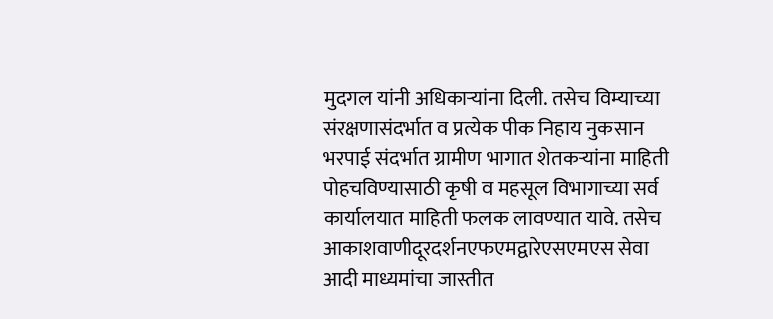मुदगल यांनी अधिकाऱ्यांना दिली. तसेच विम्याच्या संरक्षणासंदर्भात व प्रत्येक पीक निहाय नुकसान भरपाई संदर्भात ग्रामीण भागात शेतकऱ्यांना माहिती पोहचविण्यासाठी कृषी व महसूल विभागाच्या सर्व कार्यालयात माहिती फलक लावण्यात यावे. तसेच आकाशवाणीदूरदर्शनएफएमद्वारेएसएमएस सेवा आदी माध्यमांचा जास्तीत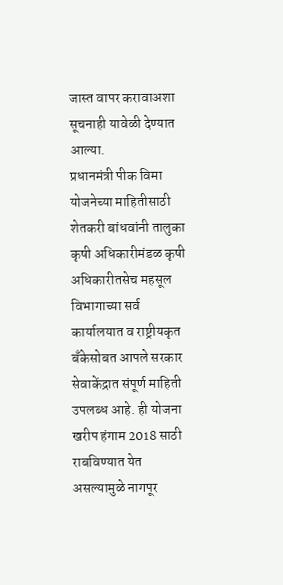जास्त वापर करावाअशा सूचनाही यावेळी देण्यात आल्या.
प्रधानमंत्री पीक विमा योजनेच्या माहितीसाठी शेतकरी बांधवांनी तालुका कृषी अधिकारीमंडळ कृषी अधिकारीतसेच महसूल विभागाच्या सर्व कार्यालयात व राष्ट्रीयकृत बँकेसोबत आपले सरकार सेवाकेंद्रात संपूर्ण माहिती उपलब्ध आहे. ही योजना खरीप हंगाम 2018 साठी राबविण्यात येत असल्यामुळे नागपूर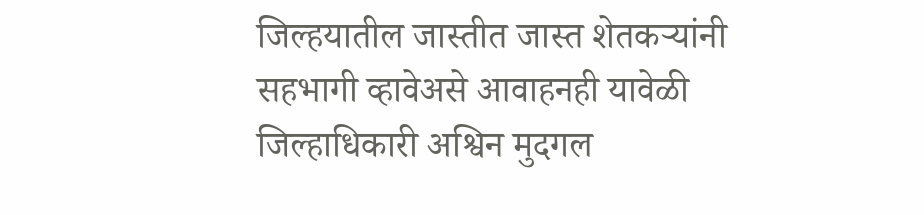जिल्हयातील जास्तीत जास्त शेतकऱ्यांनी सहभागी व्हावेअसे आवाहनही यावेळी जिल्हाधिकारी अश्विन मुदगल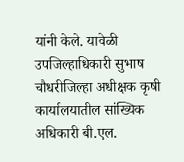यांनी केले. यावेळी उपजिल्हाधिकारी सुभाष चौधरीजिल्हा अधीक्षक कृषी कार्यालयातील सांख्यिक अधिकारी बी.एल.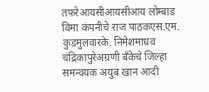तफरेआयसीआयसीआय लोम्बाड विमा कंपनीचे राज पाठकएस.एम. कुडमुलवारके. निमेशमाधव चंद्रिकापुरेअग्रणी बँकेचे जिल्हा समन्वयक अयुब खान आदी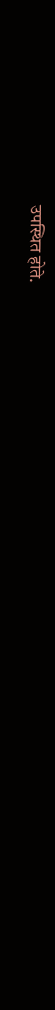उपस्थित होते.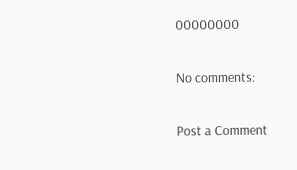00000000

No comments:

Post a Comment